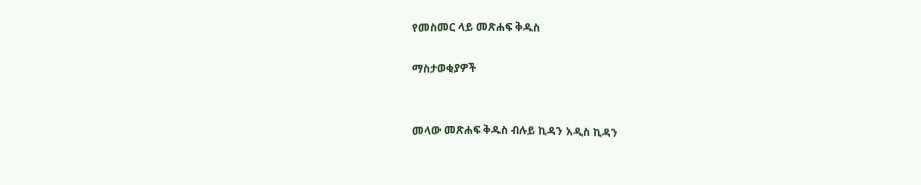የመስመር ላይ መጽሐፍ ቅዱስ

ማስታወቂያዎች


መላው መጽሐፍ ቅዱስ ብሉይ ኪዳን አዲስ ኪዳን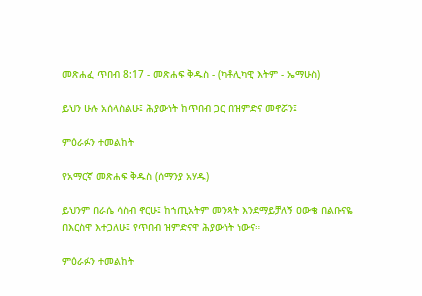መጽሐፈ ጥበብ 8:17 - መጽሐፍ ቅዱስ - (ካቶሊካዊ እትም - ኤማሁስ)

ይህን ሁሉ አሰላስልሁ፤ ሕያውነት ከጥበብ ጋር በዝምድና መኖሯን፤

ምዕራፉን ተመልከት

የአማርኛ መጽሐፍ ቅዱስ (ሰማንያ አሃዱ)

ይህንም በራሴ ሳስብ ኖርሁ፤ ከኀጢአትም መንጻት እንደማይቻለኝ ዐውቄ በልቡናዬ በእርስዋ እተጋለሁ፤ የጥበብ ዝምድናዋ ሕያውነት ነውና።

ምዕራፉን ተመልከት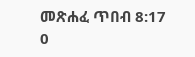መጽሐፈ ጥበብ 8:17
0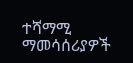ተሻማሚ ማመሳሰሪያዎች